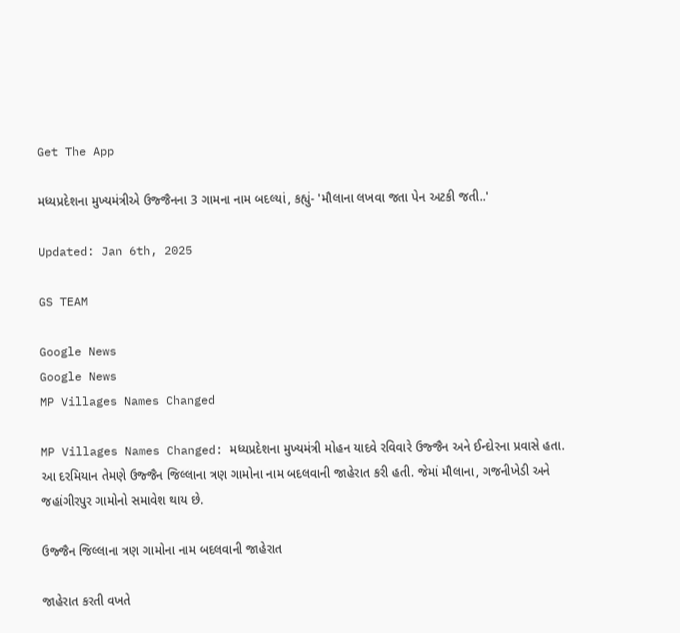Get The App

મધ્યપ્રદેશના મુખ્યમંત્રીએ ઉજ્જૈનના 3 ગામના નામ બદલ્યાં, કહ્યું- 'મૌલાના લખવા જતા પેન અટકી જતી..'

Updated: Jan 6th, 2025

GS TEAM

Google News
Google News
MP Villages Names Changed

MP Villages Names Changed: મધ્યપ્રદેશના મુખ્યમંત્રી મોહન યાદવે રવિવારે ઉજ્જૈન અને ઈન્દોરના પ્રવાસે હતા. આ દરમિયાન તેમણે ઉજ્જૈન જિલ્લાના ત્રણ ગામોના નામ બદલવાની જાહેરાત કરી હતી. જેમાં મૌલાના, ગજનીખેડી અને જહાંગીરપુર ગામોનો સમાવેશ થાય છે.

ઉજ્જૈન જિલ્લાના ત્રણ ગામોના નામ બદલવાની જાહેરાત

જાહેરાત કરતી વખતે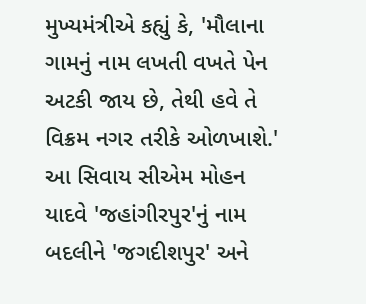મુખ્યમંત્રીએ કહ્યું કે, 'મૌલાના ગામનું નામ લખતી વખતે પેન અટકી જાય છે, તેથી હવે તે વિક્રમ નગર તરીકે ઓળખાશે.' આ સિવાય સીએમ મોહન યાદવે 'જહાંગીરપુર'નું નામ બદલીને 'જગદીશપુર' અને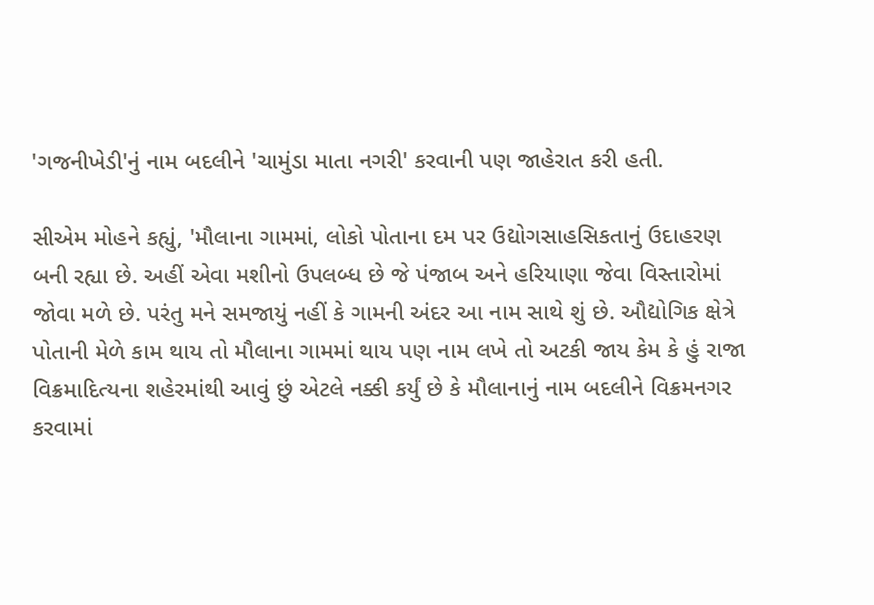'ગજનીખેડી'નું નામ બદલીને 'ચામુંડા માતા નગરી' કરવાની પણ જાહેરાત કરી હતી.

સીએમ મોહને કહ્યું, 'મૌલાના ગામમાં, લોકો પોતાના દમ પર ઉદ્યોગસાહસિકતાનું ઉદાહરણ બની રહ્યા છે. અહીં એવા મશીનો ઉપલબ્ધ છે જે પંજાબ અને હરિયાણા જેવા વિસ્તારોમાં જોવા મળે છે. પરંતુ મને સમજાયું નહીં કે ગામની અંદર આ નામ સાથે શું છે. ઔદ્યોગિક ક્ષેત્રે પોતાની મેળે કામ થાય તો મૌલાના ગામમાં થાય પણ નામ લખે તો અટકી જાય કેમ કે હું રાજા વિક્રમાદિત્યના શહેરમાંથી આવું છું એટલે નક્કી કર્યું છે કે મૌલાનાનું નામ બદલીને વિક્રમનગર કરવામાં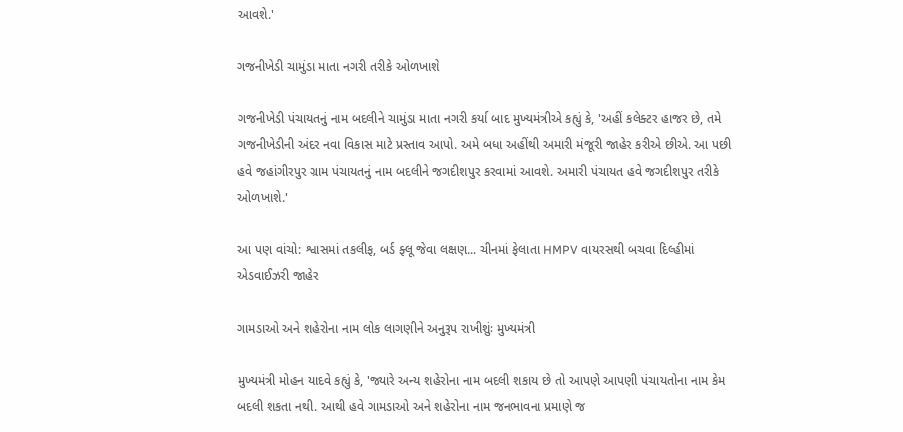આવશે.'

ગજનીખેડી ચામુંડા માતા નગરી તરીકે ઓળખાશે

ગજનીખેડી પંચાયતનું નામ બદલીને ચામુંડા માતા નગરી કર્યા બાદ મુખ્યમંત્રીએ કહ્યું કે, 'અહીં કલેક્ટર હાજર છે, તમે ગજનીખેડીની અંદર નવા વિકાસ માટે પ્રસ્તાવ આપો. અમે બધા અહીંથી અમારી મંજૂરી જાહેર કરીએ છીએ. આ પછી હવે જહાંગીરપુર ગ્રામ પંચાયતનું નામ બદલીને જગદીશપુર કરવામાં આવશે. અમારી પંચાયત હવે જગદીશપુર તરીકે ઓળખાશે.'

આ પણ વાંચો: શ્વાસમાં તકલીફ, બર્ડ ફ્લૂ જેવા લક્ષણ... ચીનમાં ફેલાતા HMPV વાયરસથી બચવા દિલ્હીમાં એડવાઈઝરી જાહેર

ગામડાઓ અને શહેરોના નામ લોક લાગણીને અનુરૂપ રાખીશુંઃ મુખ્યમંત્રી

મુખ્યમંત્રી મોહન યાદવે કહ્યું કે, 'જ્યારે અન્ય શહેરોના નામ બદલી શકાય છે તો આપણે આપણી પંચાયતોના નામ કેમ બદલી શકતા નથી. આથી હવે ગામડાઓ અને શહેરોના નામ જનભાવના પ્રમાણે જ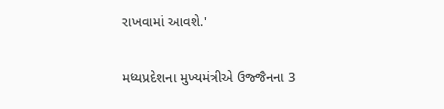રાખવામાં આવશે.'

મધ્યપ્રદેશના મુખ્યમંત્રીએ ઉજ્જૈનના 3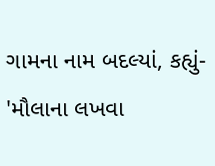ગામના નામ બદલ્યાં, કહ્યું- 'મૌલાના લખવા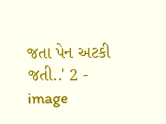જતા પેન અટકી જતી..' 2 - image